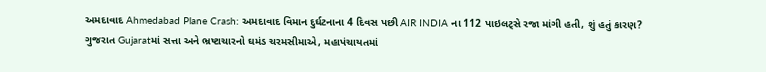અમદાવાદ Ahmedabad Plane Crash: અમદાવાદ વિમાન દુર્ઘટનાના 4 દિવસ પછી AIR INDIA ના 112 પાઇલટ્સે રજા માંગી હતી, શું હતું કારણ?
ગુજરાત Gujaratમાં સત્તા અને ભ્રષ્ટાચારનો ઘમંડ ચરમસીમાએ, મહાપંચાયતમાં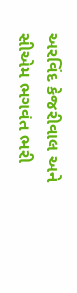અરવિંદ કેજરીવાલ અને સીએમ ભગવંત ભરી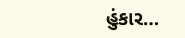હુંકાર…